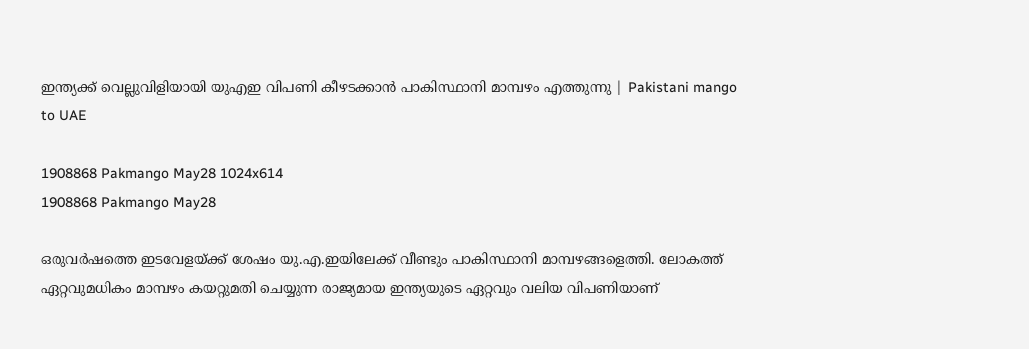ഇന്ത്യക്ക് വെല്ലുവിളിയായി യുഎഇ വിപണി കീഴടക്കാൻ പാകിസ്ഥാനി മാമ്പഴം എത്തുന്നു | Pakistani mango to UAE

1908868 Pakmango May28 1024x614
1908868 Pakmango May28

ഒരുവർഷത്തെ ഇടവേളയ്ക്ക് ശേഷം യു.എ.ഇയിലേക്ക് വീണ്ടും പാകിസ്ഥാനി മാമ്പഴങ്ങളെത്തി. ലോകത്ത് ഏറ്റവുമധികം മാമ്പഴം കയറ്റുമതി ചെയ്യുന്ന രാജ്യമായ ഇന്ത്യയുടെ ഏറ്റവും വലിയ വിപണിയാണ്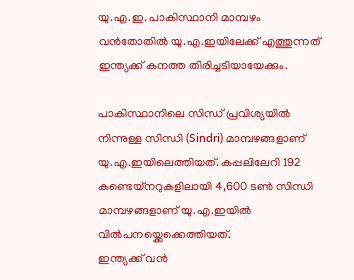യു.എ.ഇ. പാകിസ്ഥാനി മാമ്പഴം വൻതോതിൽ യു.എ.ഇയിലേക്ക് എത്തുന്നത് ഇന്ത്യക്ക് കനത്ത തിരിച്ചടിയായേക്കും.

പാകിസ്ഥാനിലെ സിന്ധ് പ്രവിശ്യയിൽ നിന്നുള്ള സിന്ധി (Sindri) മാമ്പഴങ്ങളാണ് യു.എ.ഇയിലെത്തിയത്. കപ്പലിലേറി 192 കണ്ടെയ്‌നറുകളിലായി 4,600 ടൺ സിന്ധി മാമ്പഴങ്ങളാണ് യു.എ.ഇയിൽ വിൽപനയ്ക്കെക്കെത്തിയത്.
ഇന്ത്യക്ക് വൻ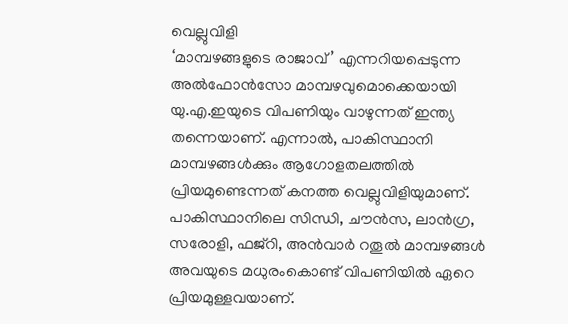വെല്ലുവിളി
‘മാമ്പഴങ്ങളുടെ രാജാവ്’ എന്നറിയപ്പെടുന്ന അൽഫോൻസോ മാമ്പഴവുമൊക്കെയായി യു.എ.ഇയുടെ വിപണിയും വാഴുന്നത് ഇന്ത്യ തന്നെയാണ്. എന്നാൽ, പാകിസ്ഥാനി മാമ്പഴങ്ങൾക്കും ആഗോളതലത്തിൽ പ്രിയമുണ്ടെന്നത് കനത്ത വെല്ലുവിളിയുമാണ്.
പാകിസ്ഥാനിലെ സിന്ധി, ചൗൻസ, ലാൻഗ്ര, സരോളി, ഫജ്റി, അൻവാർ റതൂൽ മാമ്പഴങ്ങൾ അവയുടെ മധുരംകൊണ്ട് വിപണിയിൽ ഏറെ പ്രിയമുള്ളവയാണ്.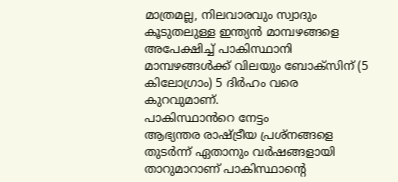മാത്രമല്ല, നിലവാരവും സ്വാദും കൂടുതലുള്ള ഇന്ത്യൻ മാമ്പഴങ്ങളെ അപേക്ഷിച്ച് പാകിസ്ഥാനി മാമ്പഴങ്ങൾക്ക് വിലയും ബോക്സ‌ിന് (5 കിലോഗ്രാം) 5 ദിർഹം വരെ കുറവുമാണ്.
പാകിസ്ഥാൻറെ നേട്ടം
ആഭ്യന്തര രാഷ്ട്രീയ പ്രശ്‌നങ്ങളെ തുടർന്ന് ഏതാനും വർഷങ്ങളായി താറുമാറാണ് പാകിസ്ഥാന്റെ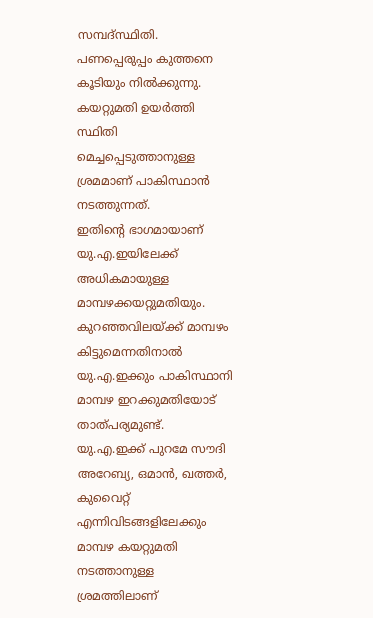സമ്പദ്സ്ഥിതി. പണപ്പെരുപ്പം കുത്തനെ കൂടിയും നിൽക്കുന്നു. കയറ്റുമതി ഉയർത്തി സ്ഥിതി മെച്ചപ്പെടുത്താനുള്ള ശ്രമമാണ് പാകിസ്ഥാൻ നടത്തുന്നത്.
ഇതിന്റെ ഭാഗമായാണ് യു.എ.ഇയിലേക്ക് അധികമായുള്ള മാമ്പഴക്കയറ്റുമതിയും. കുറഞ്ഞവിലയ്ക്ക് മാമ്പഴം കിട്ടുമെന്നതിനാൽ യു.എ.ഇക്കും പാകിസ്ഥാനി മാമ്പഴ ഇറക്കുമതിയോട് താത്പര്യമുണ്ട്.
യു.എ.ഇക്ക് പുറമേ സൗദി അറേബ്യ, ഒമാൻ, ഖത്തർ, കുവൈറ്റ് എന്നിവിടങ്ങളിലേക്കും മാമ്പഴ കയറ്റുമതി നടത്താനുള്ള ശ്രമത്തിലാണ്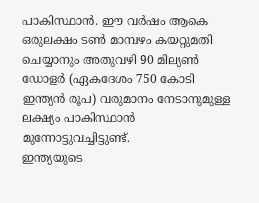പാകിസ്ഥാൻ. ഈ വർഷം ആകെ ഒരുലക്ഷം ടൺ മാമ്പഴം കയറ്റുമതി ചെയ്യാനും അതുവഴി 90 മില്യൺ ഡോളർ (ഏകദേശം 750 കോടി ഇന്ത്യൻ രൂപ) വരുമാനം നേടാനുമുള്ള ലക്ഷ്യം പാകിസ്ഥാൻ മുന്നോട്ടുവച്ചിട്ടുണ്ട്.
ഇന്ത്യയുടെ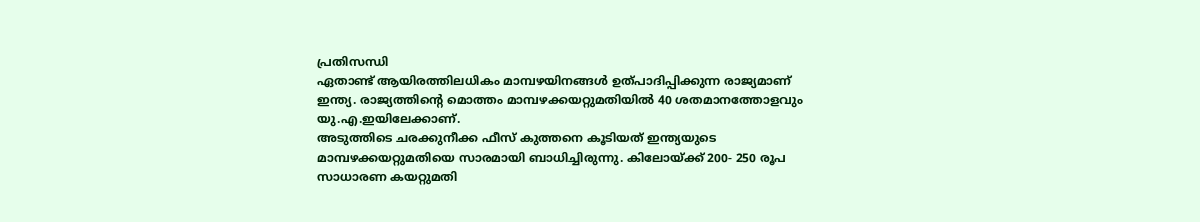പ്രതിസന്ധി
ഏതാണ്ട് ആയിരത്തിലധികം മാമ്പഴയിനങ്ങൾ ഉത്പാദിപ്പിക്കുന്ന രാജ്യമാണ് ഇന്ത്യ. രാജ്യത്തിൻ്റെ മൊത്തം മാമ്പഴക്കയറ്റുമതിയിൽ 40 ശതമാനത്തോളവും യു.എ.ഇയിലേക്കാണ്.
അടുത്തിടെ ചരക്കുനീക്ക ഫീസ് കുത്തനെ കൂടിയത് ഇന്ത്യയുടെ മാമ്പഴക്കയറ്റുമതിയെ സാരമായി ബാധിച്ചിരുന്നു. കിലോയ്ക്ക് 200- 250 രൂപ സാധാരണ കയറ്റുമതി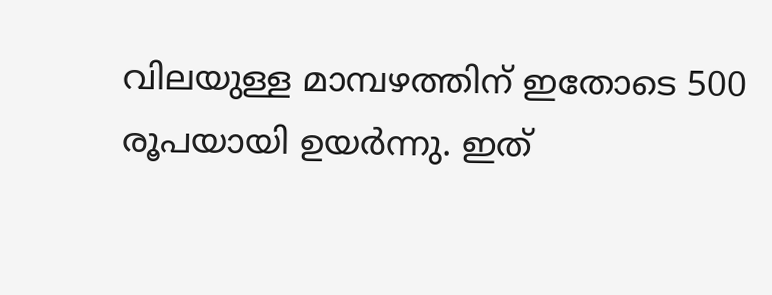വിലയുള്ള മാമ്പഴത്തിന് ഇതോടെ 500 രൂപയായി ഉയർന്നു. ഇത്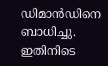ഡിമാൻഡിനെ ബാധിച്ചു.
ഇതിനിടെ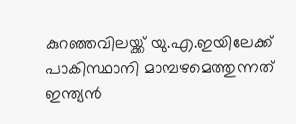കുറഞ്ഞവിലയ്ക്ക് യു.എ.ഇയിലേക്ക് പാകിസ്ഥാനി മാമ്പഴമെത്തുന്നത് ഇന്ത്യൻ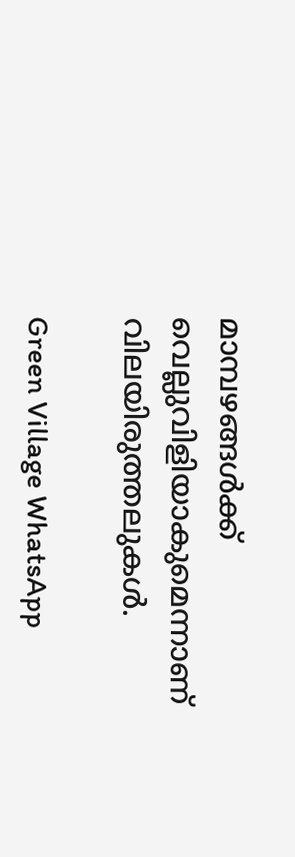മാമ്പഴങ്ങൾക്ക് വെല്ലുവിളിയാകുമെന്നാണ് വിലയിരുത്തലുകൾ.

Green Village WhatsApp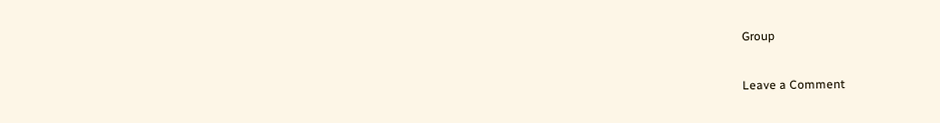Group

Leave a Comment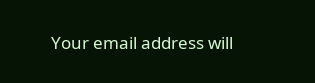Your email address will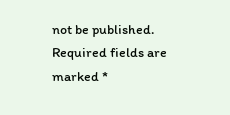not be published. Required fields are marked *